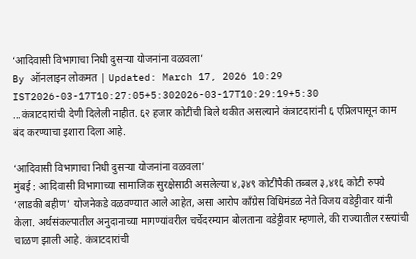‘आदिवासी विभागाचा निधी दुसऱ्या योजनांना वळवला’
By ऑनलाइन लोकमत | Updated: March 17, 2026 10:29 IST2026-03-17T10:27:05+5:302026-03-17T10:29:19+5:30
...कंत्राटदारांची देणी दिलेली नाहीत. ६२ हजार कोटींची बिले थकीत असल्याने कंत्राटदारांनी ६ एप्रिलपासून काम बंद करण्याचा इशारा दिला आहे.

‘आदिवासी विभागाचा निधी दुसऱ्या योजनांना वळवला’
मुंबई : आदिवासी विभागाच्या सामाजिक सुरक्षेसाठी असलेल्या ४,३४९ कोटींपैकी तब्बल ३,४१६ कोटी रुपये ‘लाडकी बहीण’ योजनेकडे वळवण्यात आले आहेत, असा आरोप काँग्रेस विधिमंडळ नेते विजय वडेट्टीवार यांनी केला. अर्थसंकल्पातील अनुदानाच्या मागण्यांवरील चर्चेदरम्यान बोलताना वडेट्टीवार म्हणाले, की राज्यातील रस्त्यांची चाळण झाली आहे. कंत्राटदारांची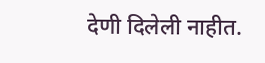देणी दिलेली नाहीत.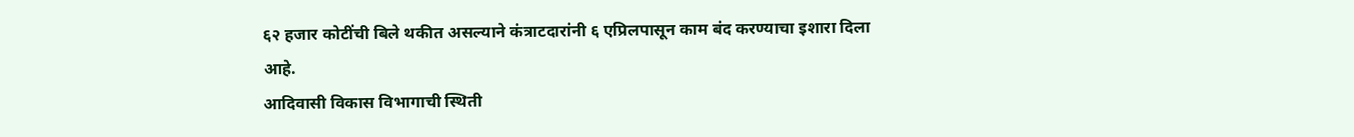६२ हजार कोटींची बिले थकीत असल्याने कंत्राटदारांनी ६ एप्रिलपासून काम बंद करण्याचा इशारा दिला आहे.
आदिवासी विकास विभागाची स्थिती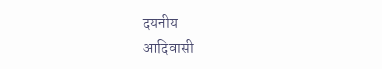दयनीय
आदिवासी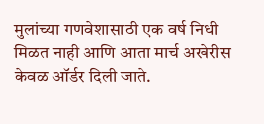मुलांच्या गणवेशासाठी एक वर्ष निधी मिळत नाही आणि आता मार्च अखेरीस केवळ ऑर्डर दिली जाते.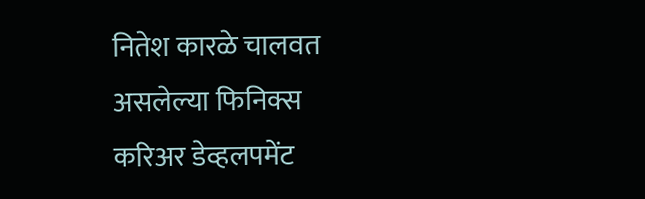नितेश कारळे चालवत असलेल्या फिनिक्स करिअर डेव्हलपमेंट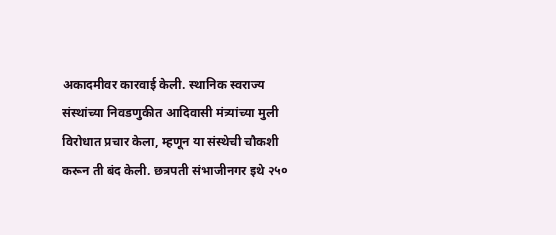अकादमीवर कारवाई केली. स्थानिक स्वराज्य संस्थांच्या निवडणुकीत आदिवासी मंत्र्यांच्या मुली विरोधात प्रचार केला, म्हणून या संस्थेची चौकशी करून ती बंद केली. छत्रपती संभाजीनगर इथे २५०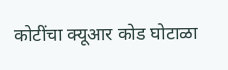कोटींचा क्यूआर कोड घोटाळा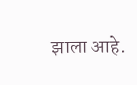झाला आहे.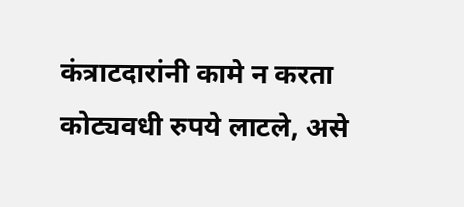कंत्राटदारांनी कामे न करता कोट्यवधी रुपये लाटले, असे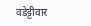वडेट्टीवार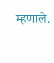म्हणाले.